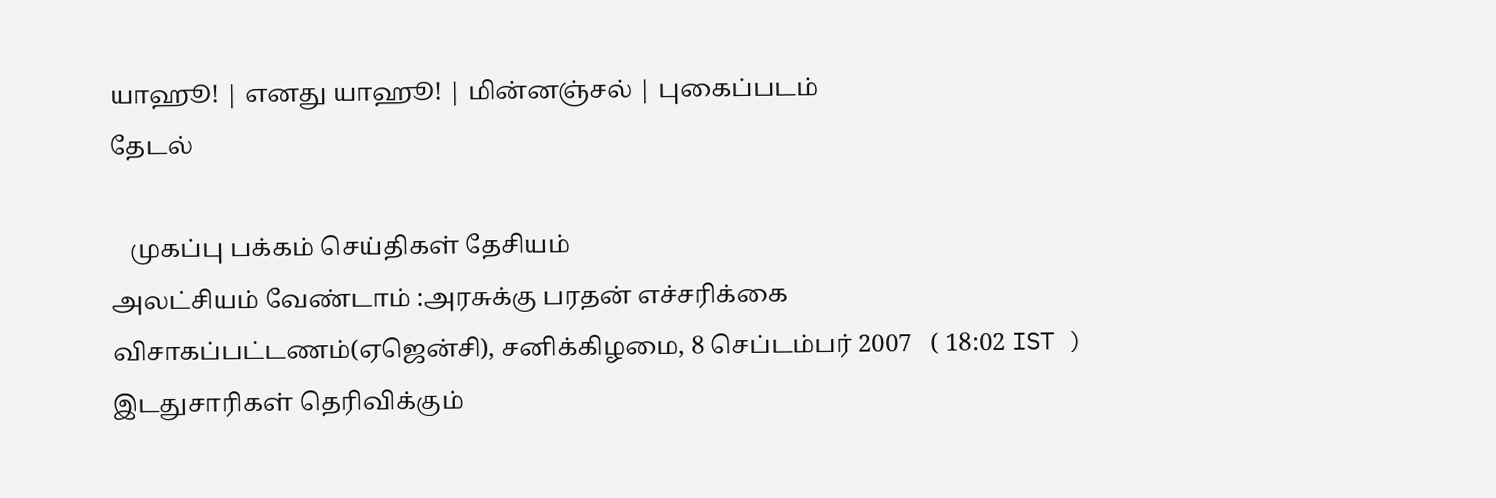யாஹூ! | எனது யாஹூ! | மின்னஞ்சல் | புகைப்படம்
தேடல்

   முகப்பு பக்கம் செய்திகள் தேசியம்
அலட்சியம் வேண்டாம் :அரசுக்கு பரதன் எச்சரிக்கை
விசாகப்பட்டணம்(ஏஜென்சி), சனிக்கிழமை, 8 செப்டம்பர் 2007   ( 18:02 IST )
இடதுசாரிகள் தெரிவிக்கும்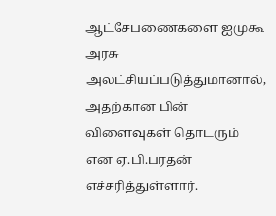ஆட்சேபணைகளை ஐமுகூ அரசு அலட்சியப்படுத்துமானால், அதற்கான பின் விளைவுகள் தொடரும் என ஏ.பி.பரதன் எச்சரித்துள்ளார்.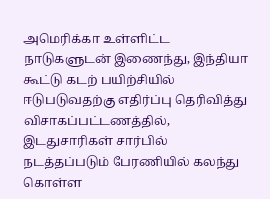அமெரிக்கா உள்ளிட்ட நாடுகளுடன் இணைந்து, இந்தியா கூட்டு கடற் பயிற்சியில் ஈடுபடுவதற்கு எதிர்ப்பு தெரிவித்து விசாகப்பட்டணத்தில், இடதுசாரிகள் சார்பில் நடத்தப்படும் பேரணியில் கலந்து கொள்ள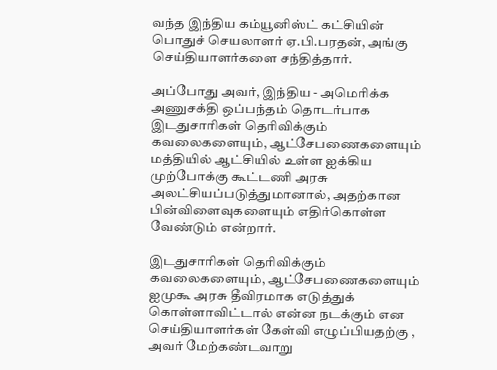வந்த இந்திய கம்யூனிஸ்ட் கட்சியின் பொதுச் செயலாளர் ஏ.பி.பரதன், அங்கு செய்தியாளர்களை சந்தித்தார்.

அப்போது அவர், இந்திய - அமெரிக்க அணுசக்தி ஒப்பந்தம் தொடர்பாக இடதுசாரிகள் தெரிவிக்கும் கவலைகளையும், ஆட்சேபணைகளையும் மத்தியில் ஆட்சியில் உள்ள ஐக்கிய முற்போக்கு கூட்டணி அரசு அலட்சியப்படுத்துமானால், அதற்கான பின்விளைவுகளையும் எதிர்கொள்ள வேண்டும் என்றார்.

இடதுசாரிகள் தெரிவிக்கும் கவலைகளையும், ஆட்சேபணைகளையும் ஐமுகூ அரசு தீவிரமாக எடுத்துக் கொள்ளாவிட்டால் என்ன நடக்கும் என செய்தியாளர்கள் கேள்வி எழுப்பியதற்கு , அவர் மேற்கண்டவாறு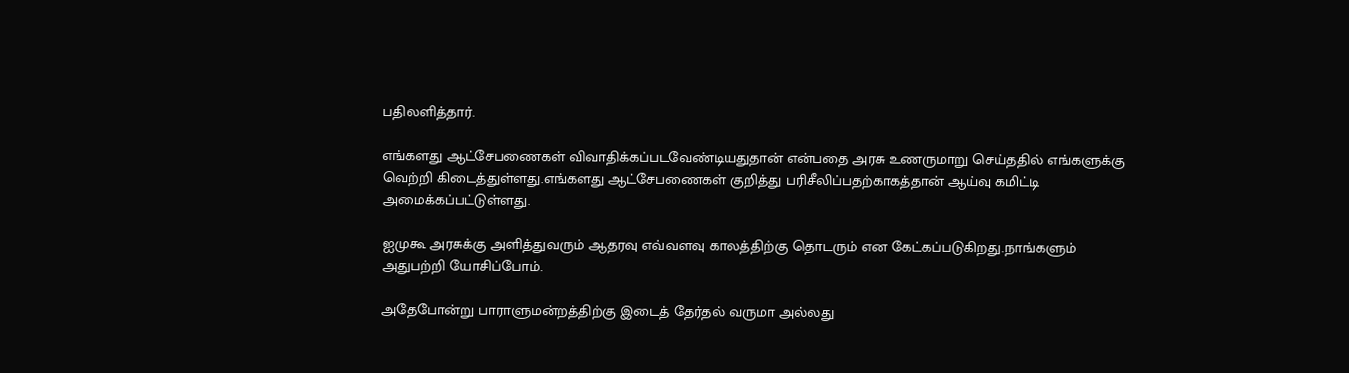பதிலளித்தார்.

எங்களது ஆட்சேபணைகள் விவாதிக்கப்படவேண்டியதுதான் என்பதை அரசு உணருமாறு செய்ததில் எங்களுக்கு வெற்றி கிடைத்துள்ளது.எங்களது ஆட்சேபணைகள் குறித்து பரிசீலிப்பதற்காகத்தான் ஆய்வு கமிட்டி அமைக்கப்பட்டுள்ளது.

ஐமுகூ அரசுக்கு அளித்துவரும் ஆதரவு எவ்வளவு காலத்திற்கு தொடரும் என கேட்கப்படுகிறது.நாங்களும் அதுபற்றி யோசிப்போம்.

அதேபோன்று பாராளுமன்றத்திற்கு இடைத் தேர்தல் வருமா அல்லது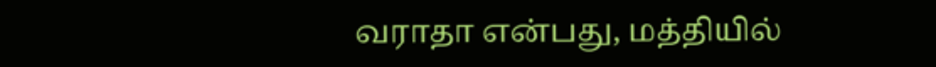வராதா என்பது, மத்தியில்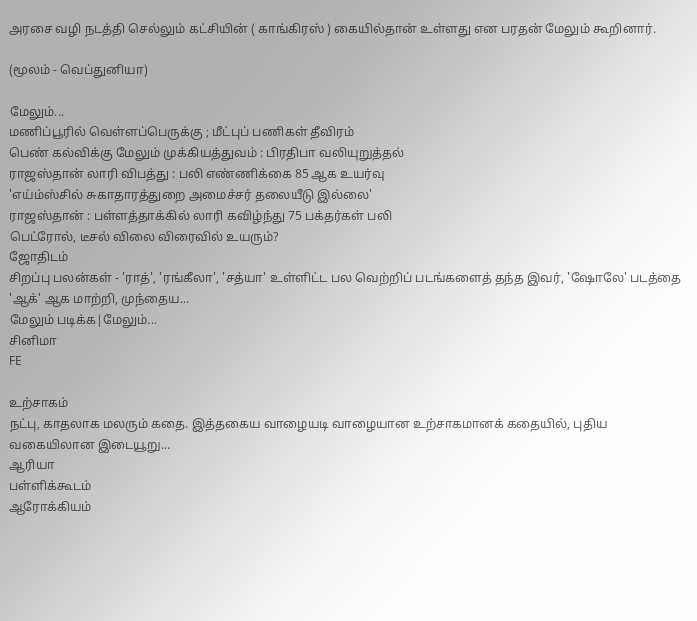அரசை வழி நடத்தி செல்லும் கட்சியின் ( காங்கிரஸ் ) கையில்தான் உள்ளது என பரதன் மேலும் கூறினார்.

(மூலம் - வெப்துனியா)

மேலும்...
மணிப்பூரில் வெள்ளப்பெருக்கு ; மீட்புப் பணிகள் தீவிரம்
பெண் கல்விக்கு மேலும் முக்கியத்துவம் : பிரதிபா வலியுறுத்தல்
ராஜஸ்தான் லாரி விபத்து : பலி எண்ணிக்கை 85 ஆக உயர்வு
'எய்ம்ஸ்சில் சுகாதாரத்துறை அமைச்சர் தலையீடு இல்லை'
ராஜஸ்தான் : பள்ளத்தாக்கில் லாரி கவிழ்ந்து 75 பக்தர்கள் பலி
பெட்ரோல், டீசல் விலை விரைவில் உயரும்?
ஜோதிடம்
சிறப்பு பலன்கள் - 'ராத்', 'ரங்கீலா', 'சத்யா' உள்ளிட்ட பல வெற்றிப் படங்களைத் தந்த இவர், 'ஷோலே' படத்தை 'ஆக்' ஆக மாற்றி, முந்தைய...
மேலும் படிக்க|மேலும்...
சினிமா
FE

உற்சாகம்
நட்பு, காதலாக மலரும் கதை. இத்தகைய வாழையடி வாழையான உற்சாகமானக் கதையில், புதிய வகையிலான இடையூறு...
ஆரியா
பள்ளிக்கூடம்
ஆரோக்கியம்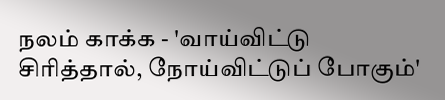நலம் காக்க - 'வாய்விட்டு சிரித்தால், நோய்விட்டுப் போகும்'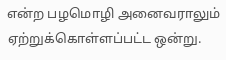என்ற பழமொழி அனைவராலும் ஏற்றுக்கொள்ளப்பட்ட ஒன்று.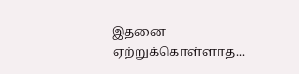இதனை ஏற்றுக்கொள்ளாத...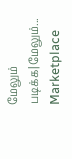மேலும் படிக்க|மேலும்...
Marketplace